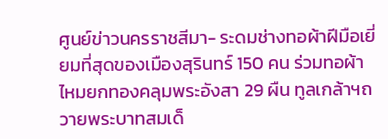ศูนย์ข่าวนครราชสีมา- ระดมช่างทอผ้าฝีมือเยี่ยมที่สุดของเมืองสุรินทร์ 150 คน ร่วมทอผ้าไหมยกทองคลุมพระอังสา 29 ผืน ทูลเกล้าฯถวายพระบาทสมเด็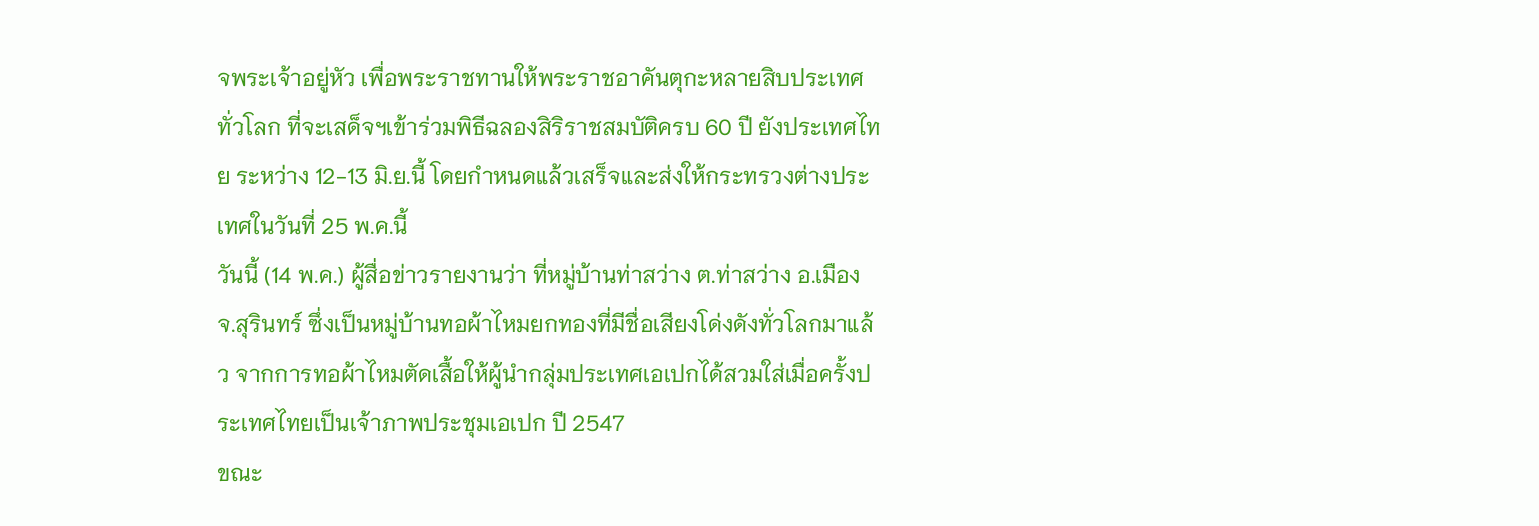จพระเจ้าอยู่หัว เพื่อพระราชทานให้พระราชอาคันตุกะหลายสิบประเทศทั่วโลก ที่จะเสด็จฯเข้าร่วมพิธีฉลองสิริราชสมบัติครบ 60 ปี ยังประเทศไทย ระหว่าง 12-13 มิ.ย.นี้ โดยกำหนดแล้วเสร็จและส่งให้กระทรวงต่างประเทศในวันที่ 25 พ.ค.นี้
วันนี้ (14 พ.ค.) ผู้สื่อข่าวรายงานว่า ที่หมู่บ้านท่าสว่าง ต.ท่าสว่าง อ.เมือง จ.สุรินทร์ ซึ่งเป็นหมู่บ้านทอผ้าไหมยกทองที่มีชื่อเสียงโด่งดังทั่วโลกมาแล้ว จากการทอผ้าไหมตัดเสื้อให้ผู้นำกลุ่มประเทศเอเปกได้สวมใส่เมื่อครั้งประเทศไทยเป็นเจ้าภาพประชุมเอเปก ปี 2547
ขณะ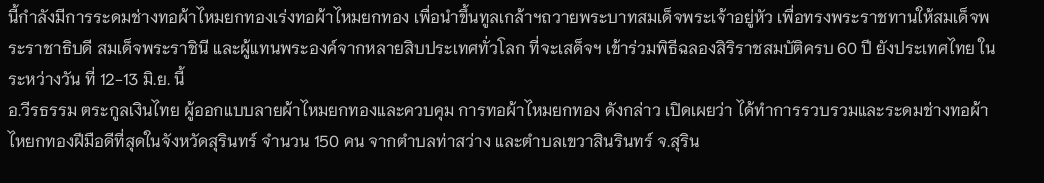นี้กำลังมีการระดมช่างทอผ้าไหมยกทองเร่งทอผ้าไหมยกทอง เพื่อนำขึ้นทูลเกล้าฯถวายพระบาทสมเด็จพระเจ้าอยู่หัว เพื่อทรงพระราชทานให้สมเด็จพระราชาธิบดี สมเด็จพระราชินี และผู้แทนพระองค์จากหลายสิบประเทศทั่วโลก ที่จะเสด็จฯ เข้าร่วมพิธีฉลองสิริราชสมบัติครบ 60 ปี ยังประเทศไทย ในระหว่างวัน ที่ 12-13 มิ.ย. นี้
อ.วีรธรรม ตระกูลเงินไทย ผู้ออกแบบลายผ้าไหมยกทองและควบคุม การทอผ้าไหมยกทอง ดังกล่าว เปิดเผยว่า ได้ทำการรวบรวมและระดมช่างทอผ้าไหยกทองฝีมือดีที่สุดในจังหวัดสุรินทร์ จำนวน 150 คน จากตำบลท่าสว่าง และตำบลเขวาสินรินทร์ จ.สุริน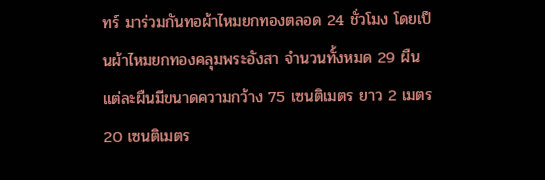ทร์ มาร่วมกันทอผ้าไหมยกทองตลอด 24 ชั่วโมง โดยเป็นผ้าไหมยกทองคลุมพระอังสา จำนวนทั้งหมด 29 ผืน แต่ละผืนมีขนาดความกว้าง 75 เซนติเมตร ยาว 2 เมตร 20 เซนติเมตร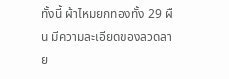ทั้งนี้ ผ้าไหมยกทองทั้ง 29 ผืน มีความละเอียดของลวดลาย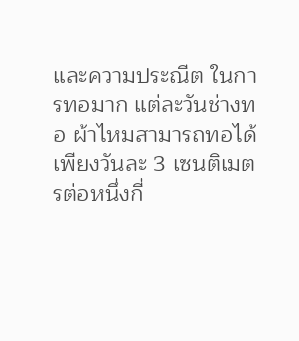และความประณีต ในการทอมาก แต่ละวันช่างทอ ผ้าไหมสามารถทอได้เพียงวันละ 3 เซนติเมตรต่อหนึ่งกี่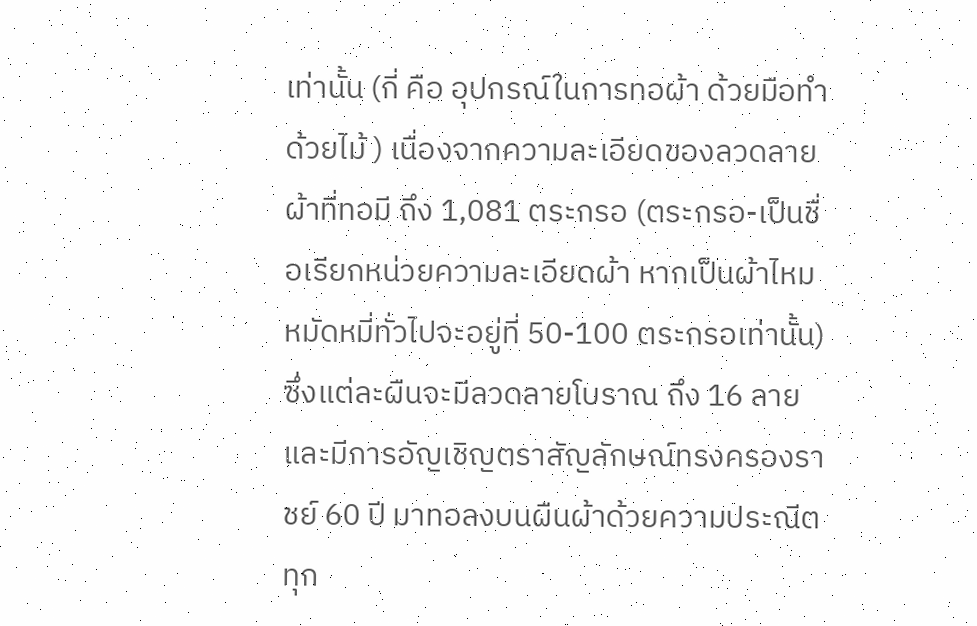เท่านั้น (กี่ คือ อุปกรณ์ในการทอผ้า ด้วยมือทำด้วยไม้ ) เนื่องจากความละเอียดของลวดลายผ้าที่ทอมี ถึง 1,081 ตระกรอ (ตระกรอ-เป็นชื่อเรียกหน่วยความละเอียดผ้า หากเป็นผ้าไหม หมัดหมี่ทั่วไปจะอยู่ที่ 50-100 ตระกรอเท่านั้น) ซึ่งแต่ละผืนจะมีลวดลายโบราณ ถึง 16 ลาย และมีการอัญเชิญตราสัญลักษณ์ทรงครองราชย์ 60 ปี มาทอลงบนผืนผ้าด้วยความประณีตทุก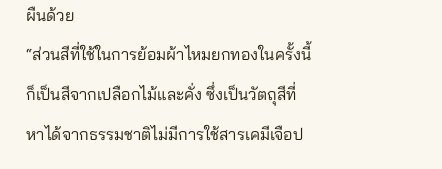ผืนด้วย
“ส่วนสีที่ใช้ในการย้อมผ้าไหมยกทองในครั้งนี้ก็เป็นสีจากเปลือกไม้และคั่ง ซึ่งเป็นวัตถุสีที่หาได้จากธรรมชาติไม่มีการใช้สารเคมีเจือป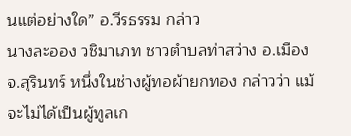นแต่อย่างใด” อ.วีรธรรม กล่าว
นางละออง วชิมาเภท ชาวตำบลท่าสว่าง อ.เมือง จ.สุรินทร์ หนึ่งในช่างผู้ทอผ้ายกทอง กล่าวว่า แม้จะไม่ได้เป็นผู้ทูลเก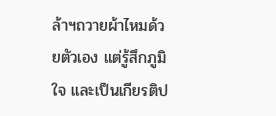ล้าฯถวายผ้าไหมด้วยตัวเอง แต่รู้สึกภูมิใจ และเป็นเกียรติป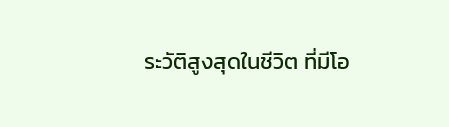ระวัติสูงสุดในชีวิต ที่มีโอ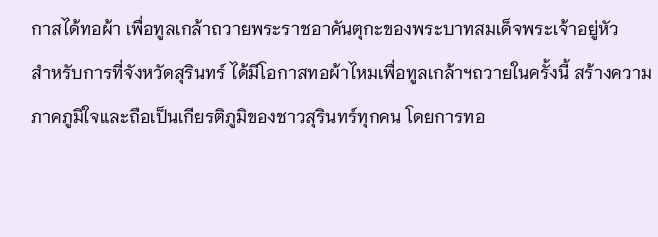กาสได้ทอผ้า เพื่อทูลเกล้าถวายพระราชอาคันตุกะของพระบาทสมเด็จพระเจ้าอยู่หัว
สำหรับการที่จังหวัดสุรินทร์ ได้มีโอกาสทอผ้าไหมเพื่อทูลเกล้าฯถวายในครั้งนี้ สร้างความภาคภูมิใจและถือเป็นเกียรติภูมิของชาวสุรินทร์ทุกคน โดยการทอ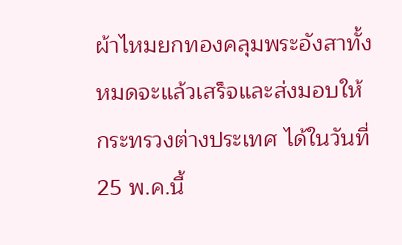ผ้าไหมยกทองคลุมพระอังสาทั้งหมดจะแล้วเสร็จและส่งมอบให้กระทรวงต่างประเทศ ได้ในวันที่ 25 พ.ค.นี้